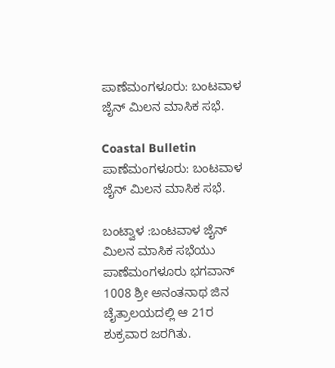ಪಾಣೆಮಂಗಳೂರು: ಬಂಟವಾಳ ಜೈನ್ ಮಿಲನ ಮಾಸಿಕ ಸಭೆ.

Coastal Bulletin
ಪಾಣೆಮಂಗಳೂರು: ಬಂಟವಾಳ ಜೈನ್ ಮಿಲನ ಮಾಸಿಕ ಸಭೆ.

ಬಂಟ್ವಾಳ :ಬಂಟವಾಳ ಜೈನ್ ಮಿಲನ ಮಾಸಿಕ ಸಭೆಯು ಪಾಣೆಮಂಗಳೂರು ಭಗವಾನ್ 1008 ಶ್ರೀ ಅನಂತನಾಥ ಜಿನ ಚೈತ್ರಾಲಯದಲ್ಲಿ ಆ 21ರ ಶುಕ್ರವಾರ ಜರಗಿತು.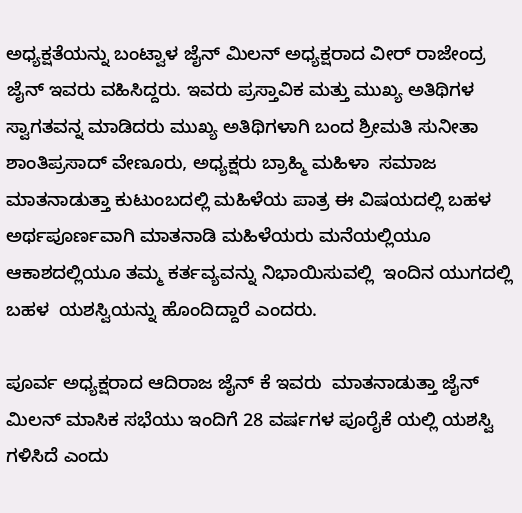ಅಧ್ಯಕ್ಷತೆಯನ್ನು ಬಂಟ್ವಾಳ ಜೈನ್ ಮಿಲನ್ ಅಧ್ಯಕ್ಷರಾದ ವೀರ್ ರಾಜೇಂದ್ರ ಜೈನ್ ಇವರು ವಹಿಸಿದ್ದರು. ಇವರು ಪ್ರಸ್ತಾವಿಕ ಮತ್ತು ಮುಖ್ಯ ಅತಿಥಿಗಳ ಸ್ವಾಗತವನ್ನ ಮಾಡಿದರು ಮುಖ್ಯ ಅತಿಥಿಗಳಾಗಿ ಬಂದ ಶ್ರೀಮತಿ ಸುನೀತಾ ಶಾಂತಿಪ್ರಸಾದ್ ವೇಣೂರು, ಅಧ್ಯಕ್ಷರು ಬ್ರಾಹ್ಮಿ ಮಹಿಳಾ  ಸಮಾಜ ಮಾತನಾಡುತ್ತಾ ಕುಟುಂಬದಲ್ಲಿ ಮಹಿಳೆಯ ಪಾತ್ರ ಈ ವಿಷಯದಲ್ಲಿ ಬಹಳ ಅರ್ಥಪೂರ್ಣವಾಗಿ ಮಾತನಾಡಿ ಮಹಿಳೆಯರು ಮನೆಯಲ್ಲಿಯೂ ಆಕಾಶದಲ್ಲಿಯೂ ತಮ್ಮ ಕರ್ತವ್ಯವನ್ನು ನಿಭಾಯಿಸುವಲ್ಲಿ  ಇಂದಿನ ಯುಗದಲ್ಲಿ ಬಹಳ  ಯಶಸ್ವಿಯನ್ನು ಹೊಂದಿದ್ದಾರೆ ಎಂದರು.

ಪೂರ್ವ ಅಧ್ಯಕ್ಷರಾದ ಆದಿರಾಜ ಜೈನ್ ಕೆ ಇವರು  ಮಾತನಾಡುತ್ತಾ ಜೈನ್ ಮಿಲನ್ ಮಾಸಿಕ ಸಭೆಯು ಇಂದಿಗೆ 28 ವರ್ಷಗಳ ಪೂರೈಕೆ ಯಲ್ಲಿ ಯಶಸ್ವಿ ಗಳಿಸಿದೆ ಎಂದು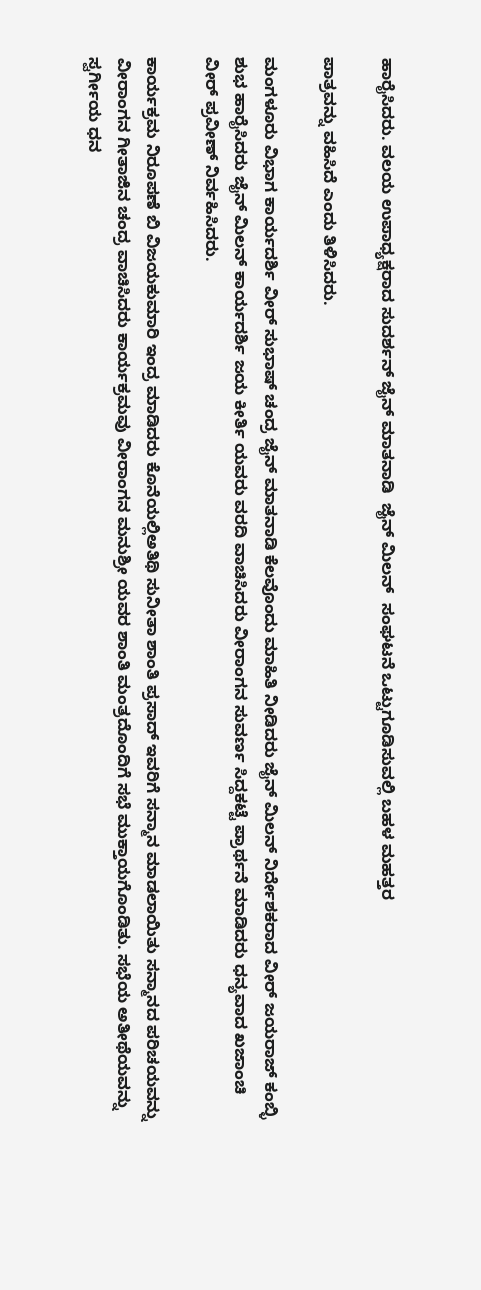ಹಾರೈಸಿದರು. ವಲಯ ಉಪಾಧ್ಯಕ್ಷರಾದ ಸುದರ್ಶನ್ ಜೈನ್ ಮಾತನಾಡಿ  ಜೈನ್ ಮಿಲನ್  ಸಂಘಟನೆ ಒಟ್ಟುಗೂಡಿಸುವಲ್ಲಿ ಬಹಳ ಮಹತ್ತರ

ಪಾತ್ರವನ್ನು ವಹಿಸಿದೆ ಎಂದು ತಿಳಿಸಿದರು.

ಮಂಗಳೂರು ವಿಭಾಗ ಕಾರ್ಯದರ್ಶಿ ವೀರ್ ಸುಭಾಷ್ ಚಂದ್ರ ಜೈನ್ ಮಾತನಾಡಿ ಕೆಲವೊಂದು ಮಾಹಿತಿ ನೀಡಿದರು ಜೈನ್ ಮಿಲನ್ ನಿರ್ದೇಶಕರಾದ ವೀರ್ ಜಯರಾಜ್ ಕಂಬ್ಳಿ ಶುಭ ಹಾರೈಸಿದರು ಜೈನ್ ಮಿಲನ್ ಕಾರ್ಯದರ್ಶಿ ಜಯ ಕೀರ್ತಿ ಯವರು ವರದಿ ವಾಚಿಸಿದರು ವೀರಾಂಗನ ಸುವರ್ಣ ಸಿದ್ದಕಟ್ಟೆ ಪ್ರಾರ್ಥನೆ ಮಾಡಿದರು ಧನ್ಯವಾದ ಖಜಾಂಚಿ ವೀರ್ ಪ್ರವೀಣ್ ನಿರ್ವಹಿಸಿದರು.

ಕಾರ್ಯಕ್ರಮ ನಿರೂಪಣೆ ಬಿ ವಿಜಯಕುಮಾರಿ ಇಂದ್ರ ಮಾಡಿದರು ಕೊನೆಯಲ್ಲಿಅತಿಥಿ ಸುನೀತಾ ಶಾಂತಿ ಪ್ರಸಾದ್ ಇವರಿಗೆ ಸನ್ಮಾನ ಮಾಡಲಾಯಿತು ಸನ್ಮಾನದ ಪರಿಚಯವನ್ನು ವೀರಾಂಗನ ಗೀತಾಜಿನ ಚಂದ್ರ ವಾಚಿಸಿದರು ಕಾರ್ಯಕ್ರಮವು ವೀರಾಂಗನ ಮನುಶ್ರೀ ಯವರ ಶಾಂತಿ ಮಂತ್ರದೊಂದಿಗೆ ಸಭೆ ಮುಕ್ತಾಯಗೊಂಡಿತು. ಸಭೆಯ ಅತೀಥೆಯವನ್ನು ಸ್ವರ್ಗೀಯ ಧನ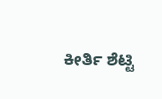ಕೀರ್ತಿ ಶೆಟ್ಟಿ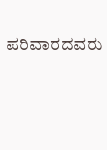ಪರಿವಾರದವರು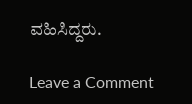ವಹಿಸಿದ್ದರು.

Leave a Comment